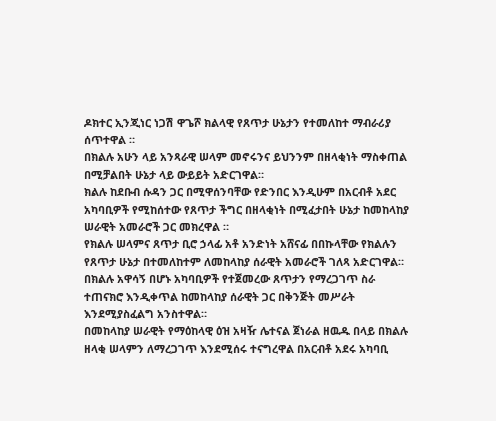ዶክተር ኢንጂነር ነጋሽ ዋጌሾ ክልላዊ የጸጥታ ሁኔታን የተመለከተ ማብራሪያ ሰጥተዋል ።
በክልሉ አሁን ላይ አንጻራዊ ሠላም መኖሩንና ይህንንም በዘላቂነት ማስቀጠል በሚቻልበት ሁኔታ ላይ ውይይት አድርገዋል።
ክልሉ ከደቡብ ሱዳን ጋር በሚዋሰንባቸው የድንበር እንዲሁም በአርብቶ አደር አካባቢዎች የሚከሰተው የጸጥታ ችግር በዘላቂነት በሚፈታበት ሁኔታ ከመከላከያ ሠራዊት አመራሮች ጋር መክረዋል ።
የክልሉ ሠላምና ጸጥታ ቢሮ ኃላፊ አቶ አንድነት አሸናፊ በበኩላቸው የክልሉን የጸጥታ ሁኔታ በተመለከተም ለመከላከያ ሰራዊት አመራሮች ገለጻ አድርገዋል።
በክልሉ አዋሳኝ በሆኑ አካባቢዎች የተጀመረው ጸጥታን የማረጋገጥ ስራ ተጠናክሮ እንዲቀጥል ከመከላከያ ሰራዊት ጋር በቅንጅት መሥራት እንደሚያስፈልግ አንስተዋል።
በመከላከያ ሠራዊት የማዕከላዊ ዕዝ አዛዥ ሌተናል ጀነራል ዘዉዱ በላይ በክልሉ ዘላቂ ሠላምን ለማረጋገጥ እንደሚሰሩ ተናግረዋል በአርብቶ አደሩ አካባቢ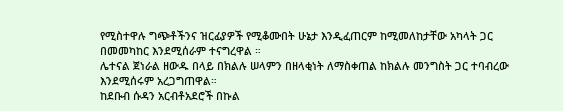የሚስተዋሉ ግጭቶችንና ዝርፊያዎች የሚቆሙበት ሁኔታ እንዲፈጠርም ከሚመለከታቸው አካላት ጋር በመመካከር እንደሚሰራም ተናግረዋል ።
ሌተናል ጀነራል ዘውዱ በላይ በክልሉ ሠላምን በዘላቂነት ለማስቀጠል ከክልሉ መንግስት ጋር ተባብረው እንደሚሰሩም አረጋግጠዋል።
ከደቡብ ሱዳን አርብቶአደሮች በኩል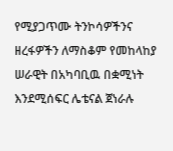የሚያጋጥሙ ትንኮሳዎችንና ዘረፋዎችን ለማስቆም የመከላከያ ሠራዊት በአካባቢዉ በቋሚነት እንደሚሰፍር ሌቴናል ጀነራሉ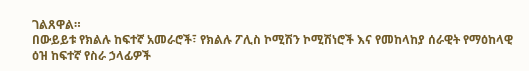ገልጸዋል።
በውይይቱ የክልሉ ከፍተኛ አመራሮች፣ የክልሉ ፖሊስ ኮሚሽን ኮሚሽነሮች እና የመከላከያ ሰራዊት የማዕከላዊ ዕዝ ከፍተኛ የስራ ኃላፊዎች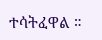ተሳትፈዋል ።